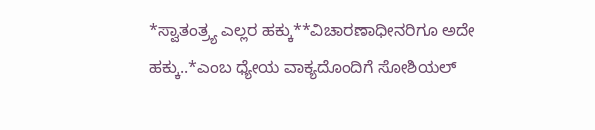*ಸ್ವಾತಂತ್ರ್ಯ ಎಲ್ಲರ ಹಕ್ಕು**ವಿಚಾರಣಾಧೀನರಿಗೂ ಅದೇ ಹಕ್ಕು..*ಎಂಬ ಧ್ಯೇಯ ವಾಕ್ಯದೊಂದಿಗೆ ಸೋಶಿಯಲ್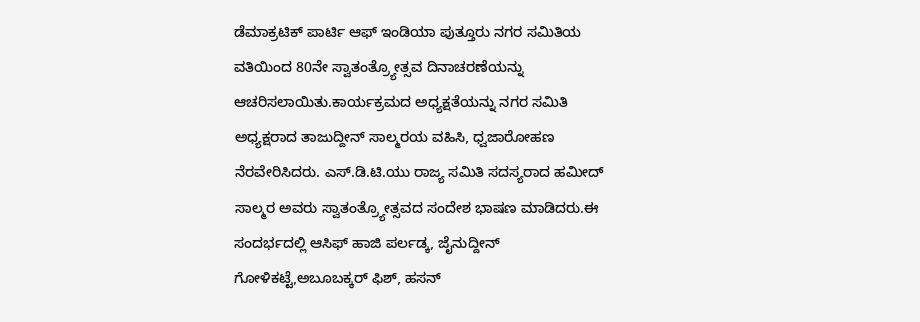ಡೆಮಾಕ್ರಟಿಕ್ ಪಾರ್ಟಿ ಆಫ್ ಇಂಡಿಯಾ ಪುತ್ತೂರು ನಗರ ಸಮಿತಿಯ ವತಿಯಿಂದ 80ನೇ ಸ್ವಾತಂತ್ರ್ಯೋತ್ಸವ ದಿನಾಚರಣೆಯನ್ನು ಆಚರಿಸಲಾಯಿತು.ಕಾರ್ಯಕ್ರಮದ ಅಧ್ಯಕ್ಷತೆಯನ್ನು ನಗರ ಸಮಿತಿ ಅಧ್ಯಕ್ಷರಾದ ತಾಜುದ್ದೀನ್ ಸಾಲ್ಮರಯ ವಹಿಸಿ, ಧ್ವಜಾರೋಹಣ ನೆರವೇರಿಸಿದರು. ಎಸ್.ಡಿ.ಟಿ.ಯು ರಾಜ್ಯ ಸಮಿತಿ ಸದಸ್ಯರಾದ ಹಮೀದ್ ಸಾಲ್ಮರ ಅವರು ಸ್ವಾತಂತ್ರ್ಯೋತ್ಸವದ ಸಂದೇಶ ಭಾಷಣ ಮಾಡಿದರು.ಈ ಸಂದರ್ಭದಲ್ಲಿ ಆಸಿಫ್ ಹಾಜಿ ಪರ್ಲಡ್ಕ, ಜೈನುದ್ದೀನ್ ಗೋಳಿಕಟ್ಟೆ,ಅಬೂಬಕ್ಕರ್ ಫಿಶ್, ಹಸನ್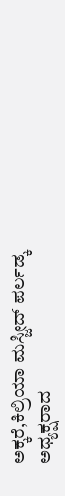ಅಕ್ಕರೆ,ಕಿಲ್ರಿಯಾ ಮಸ್ಜೀದ್ ಪರ್ಲಡ್ಕ ಅಧ್ಯಕ್ಷರಾದ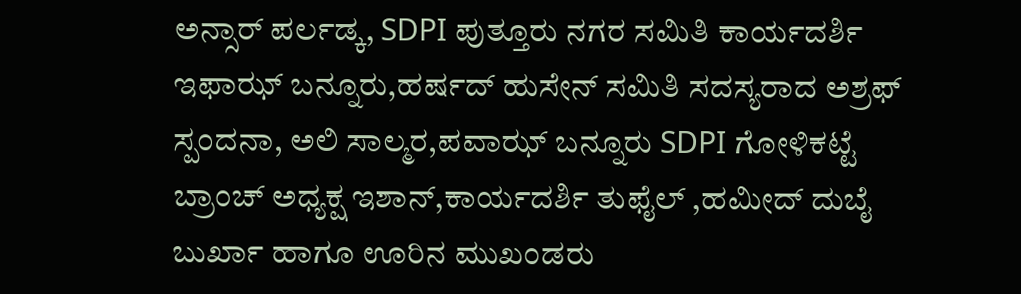ಅನ್ಸಾರ್ ಪರ್ಲಡ್ಕ, SDPI ಪುತ್ತೂರು ನಗರ ಸಮಿತಿ ಕಾರ್ಯದರ್ಶಿ ಇಫಾಝ್ ಬನ್ನೂರು,ಹರ್ಷದ್ ಹುಸೇನ್ ಸಮಿತಿ ಸದಸ್ಯರಾದ ಅಶ್ರಫ್ ಸ್ಪಂದನಾ, ಅಲಿ ಸಾಲ್ಮರ,ಪವಾಝ್ ಬನ್ನೂರು SDPI ಗೋಳಿಕಟ್ಟೆ ಬ್ರಾಂಚ್ ಅಧ್ಯಕ್ಷ ಇಶಾನ್,ಕಾರ್ಯದರ್ಶಿ ತುಫೈಲ್ ,ಹಮೀದ್ ದುಬೈ ಬುರ್ಖಾ ಹಾಗೂ ಊರಿನ ಮುಖಂಡರು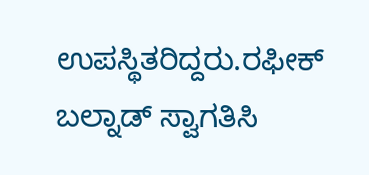ಉಪಸ್ಥಿತರಿದ್ದರು.ರಫೀಕ್ ಬಲ್ನಾಡ್ ಸ್ವಾಗತಿಸಿ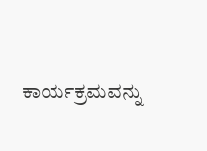ಕಾರ್ಯಕ್ರಮವನ್ನು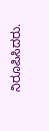ನಿರೂಪಿಸಿದರು.